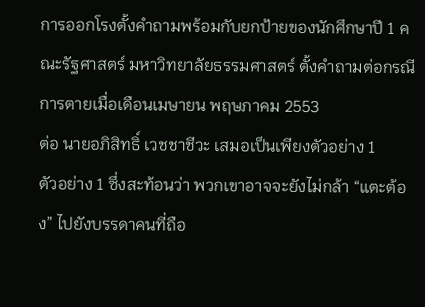การออกโรงตั้งคำถามพร้อมกับยกป้ายของนักศึกษาปี 1 คณะรัฐศาสตร์ มหาวิทยาลัยธรรมศาสตร์ ตั้งคำถามต่อกรณีการตายเมื่อเดือนเมษายน พฤษภาคม 2553
ต่อ นายอภิสิทธิ์ เวชชาชีวะ เสมอเป็นเพียงตัวอย่าง 1
ตัวอย่าง 1 ซึ่งสะท้อนว่า พวกเขาอาจจะยังไม่กล้า “แตะต้อง” ไปยังบรรดาคนที่ถือ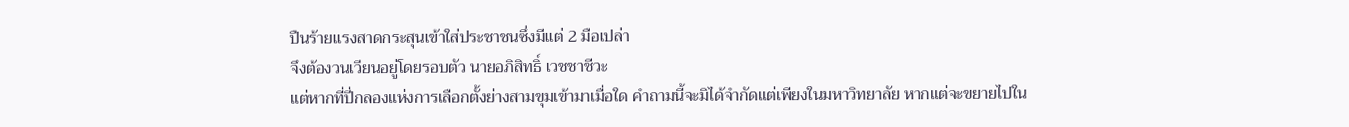ปืนร้ายแรงสาดกระสุนเข้าใส่ประชาชนซึ่งมีแต่ 2 มือเปล่า
จึงต้องวนเวียนอยู่โดยรอบตัว นายอภิสิทธิ์ เวชชาชีวะ
แต่หากที่ปี่กลองแห่งการเลือกตั้งย่างสามขุมเข้ามาเมื่อใด คำถามนี้จะมิได้จำกัดแต่เพียงในมหาวิทยาลัย หากแต่จะขยายไปใน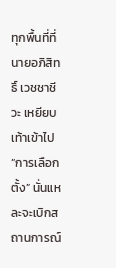ทุกพื้นที่ที่ นายอภิสิทธิ์ เวชชาชีวะ เหยียบเท้าเข้าไป
“การเลือกตั้ง” นั่นแหละจะเบิกสถานการณ์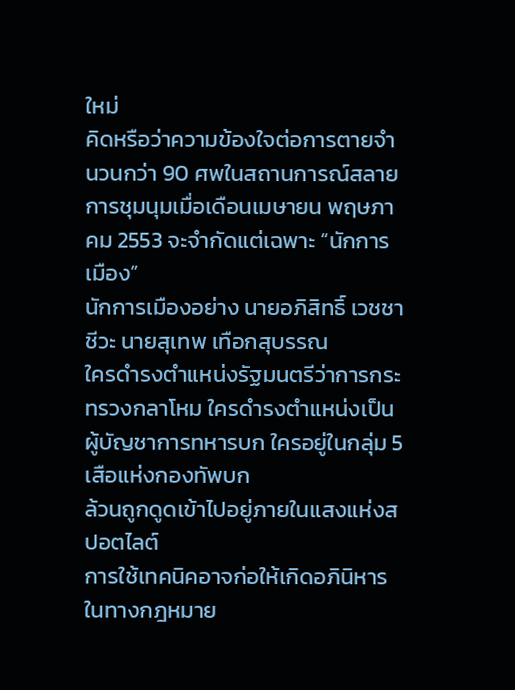ใหม่
คิดหรือว่าความข้องใจต่อการตายจำนวนกว่า 90 ศพในสถานการณ์สลายการชุมนุมเมื่อเดือนเมษายน พฤษภาคม 2553 จะจำกัดแต่เฉพาะ “นักการเมือง”
นักการเมืองอย่าง นายอภิสิทธิ์ เวชชาชีวะ นายสุเทพ เทือกสุบรรณ
ใครดำรงตำแหน่งรัฐมนตรีว่าการกระทรวงกลาโหม ใครดำรงตำแหน่งเป็นผู้บัญชาการทหารบก ใครอยู่ในกลุ่ม 5 เสือแห่งกองทัพบก
ล้วนถูกดูดเข้าไปอยู่ภายในแสงแห่งสปอตไลต์
การใช้เทคนิคอาจก่อให้เกิดอภินิหารในทางกฎหมาย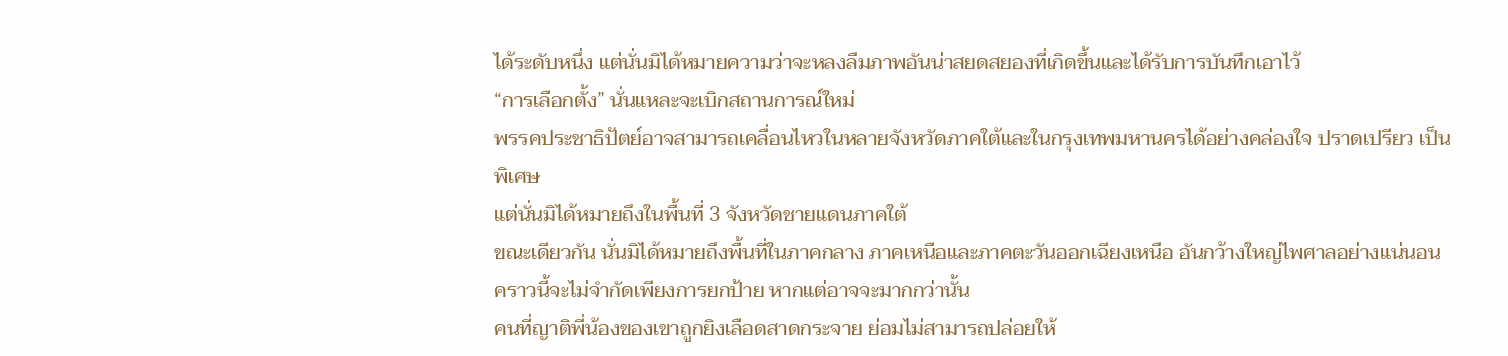ได้ระดับหนึ่ง แต่นั่นมิได้หมายความว่าจะหลงลืมภาพอันน่าสยดสยองที่เกิดขึ้นและได้รับการบันทึกเอาไว้
“การเลือกตั้ง” นั่นแหละจะเบิกสถานการณ์ใหม่
พรรคประชาธิปัตย์อาจสามารถเคลื่อนไหวในหลายจังหวัดภาคใต้และในกรุงเทพมหานครได้อย่างคล่องใจ ปราดเปรียว เป็นพิเศษ
แต่นั่นมิได้หมายถึงในพื้นที่ 3 จังหวัดชายแดนภาคใต้
ขณะเดียวกัน นั่นมิได้หมายถึงพื้นที่ในภาคกลาง ภาคเหนือและภาคตะวันออกเฉียงเหนือ อันกว้างใหญ่ไพศาลอย่างแน่นอน
คราวนี้จะไม่จำกัดเพียงการยกป้าย หากแต่อาจจะมากกว่านั้น
คนที่ญาติพี่น้องของเขาถูกยิงเลือดสาดกระจาย ย่อมไม่สามารถปล่อยให้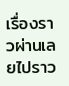เรื่องราวผ่านเลยไปราว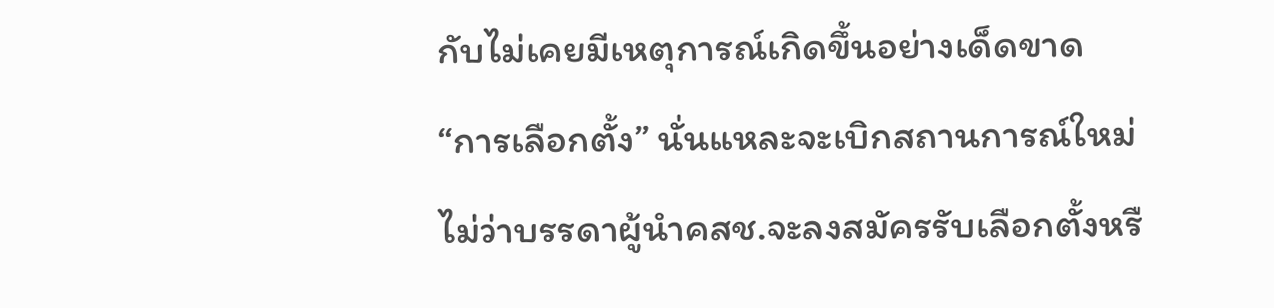กับไม่เคยมีเหตุการณ์เกิดขึ้นอย่างเด็ดขาด
“การเลือกตั้ง” นั่นแหละจะเบิกสถานการณ์ใหม่
ไม่ว่าบรรดาผู้นำคสช.จะลงสมัครรับเลือกตั้งหรื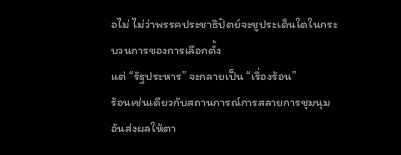อไม่ ไม่ว่าพรรคประชาธิปัตย์จะชูประเด็นใดในกระบวนการของการเลือกตั้ง
แต่ “รัฐประหาร” จะกลายเป็น “เรื่องร้อน”
ร้อนเช่นเดียวกับสถานการณ์การสลายการชุมนุมอันส่งผลให้ตา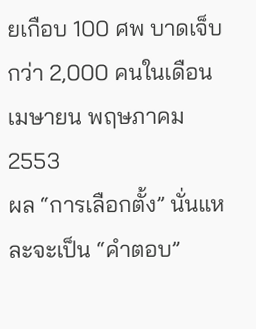ยเกือบ 100 ศพ บาดเจ็บกว่า 2,000 คนในเดือนเมษายน พฤษภาคม 2553
ผล “การเลือกตั้ง” นั่นแหละจะเป็น “คำตอบ”